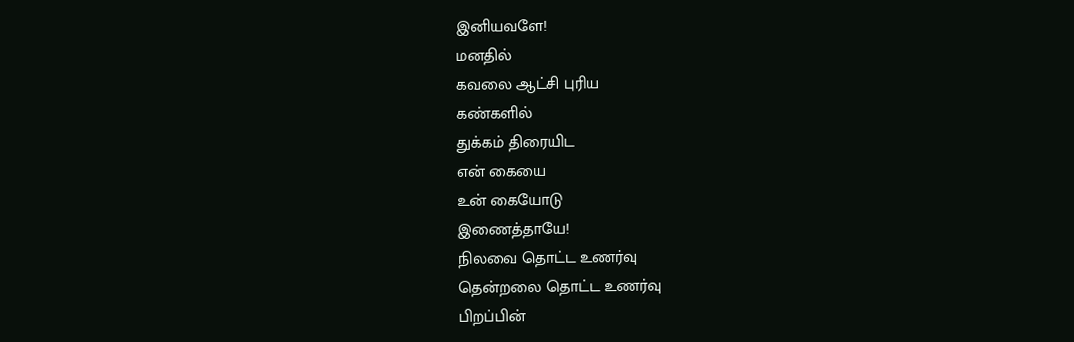இனியவளே!
மனதில்
கவலை ஆட்சி புரிய
கண்களில்
துக்கம் திரையிட
என் கையை
உன் கையோடு
இணைத்தாயே!
நிலவை தொட்ட உணர்வு
தென்றலை தொட்ட உணர்வு
பிறப்பின்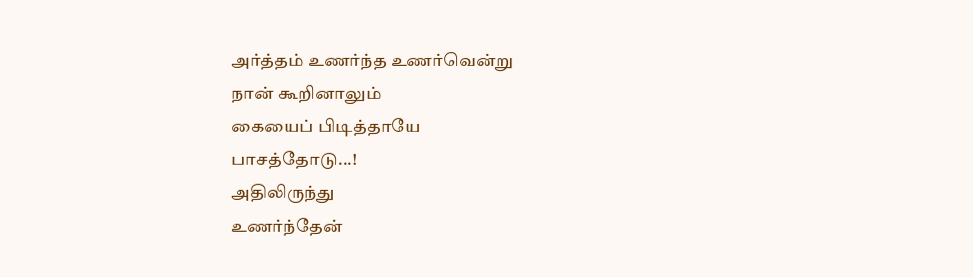அர்த்தம் உணர்ந்த உணர்வென்று
நான் கூறினாலும்
கையைப் பிடித்தாயே
பாசத்தோடு...!
அதிலிருந்து
உணர்ந்தேன்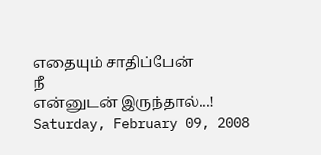எதையும் சாதிப்பேன்
நீ
என்னுடன் இருந்தால்...!
Saturday, February 09, 2008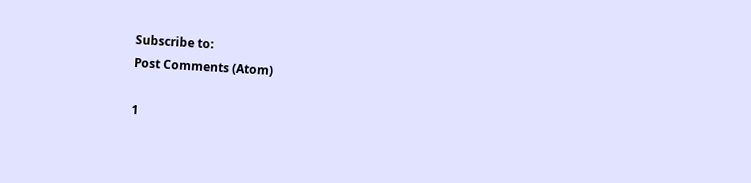Subscribe to:
Post Comments (Atom)

1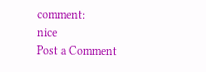comment:
nice
Post a Comment